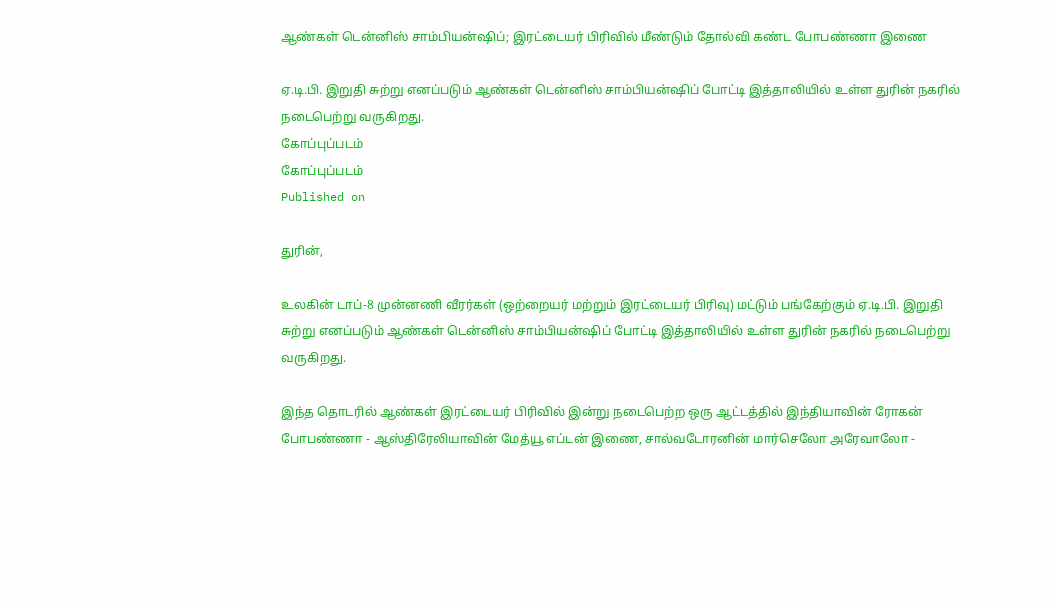ஆண்கள் டென்னிஸ் சாம்பியன்ஷிப்; இரட்டையர் பிரிவில் மீண்டும் தோல்வி கண்ட போபண்ணா இணை

ஏ.டி.பி. இறுதி சுற்று எனப்படும் ஆண்கள் டென்னிஸ் சாம்பியன்ஷிப் போட்டி இத்தாலியில் உள்ள துரின் நகரில் நடைபெற்று வருகிறது.
கோப்புப்படம்
கோப்புப்படம்
Published on

துரின்,

உலகின் டாப்-8 முன்னணி வீரர்கள் (ஒற்றையர் மற்றும் இரட்டையர் பிரிவு) மட்டும் பங்கேற்கும் ஏ.டி.பி. இறுதி சுற்று எனப்படும் ஆண்கள் டென்னிஸ் சாம்பியன்ஷிப் போட்டி இத்தாலியில் உள்ள துரின் நகரில் நடைபெற்று வருகிறது.

இந்த தொடரில் ஆண்கள் இரட்டையர் பிரிவில் இன்று நடைபெற்ற ஒரு ஆட்டத்தில் இந்தியாவின் ரோகன் போபண்ணா - ஆஸ்திரேலியாவின் மேத்யூ எப்டன் இணை, சால்வடோரனின் மார்செலோ அரேவாலோ -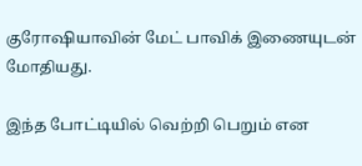குரோஷியாவின் மேட் பாவிக் இணையுடன் மோதியது.

இந்த போட்டியில் வெற்றி பெறும் என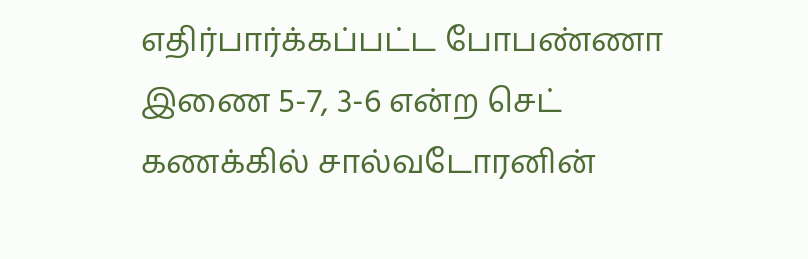எதிர்பார்க்கப்பட்ட போபண்ணா இணை 5-7, 3-6 என்ற செட் கணக்கில் சால்வடோரனின்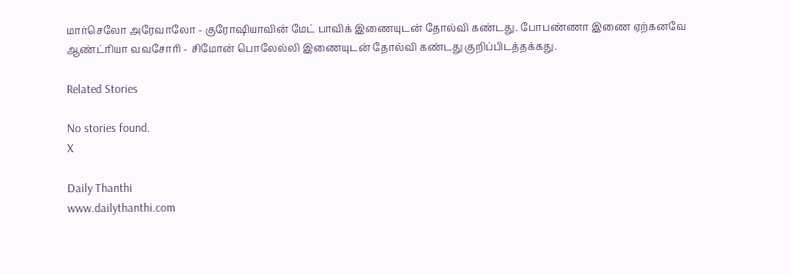மார்செலோ அரேவாலோ - குரோஷியாவின் மேட் பாவிக் இணையுடன் தோல்வி கண்டது. போபண்ணா இணை ஏற்கனவே ஆண்ட்ரியா வவசோரி - சிமோன் பொலேல்லி இணையுடன் தோல்வி கண்டது குறிப்பிடத்தக்கது.

Related Stories

No stories found.
X

Daily Thanthi
www.dailythanthi.com